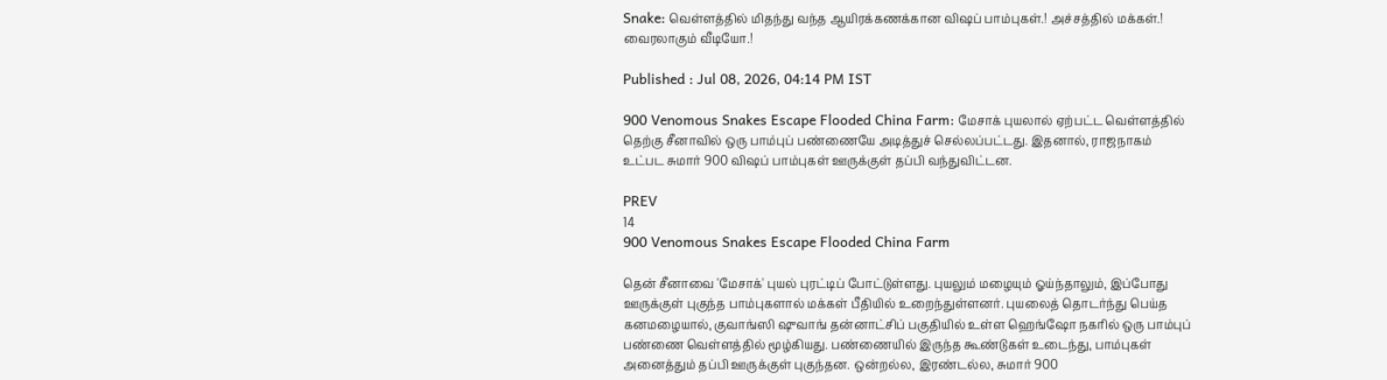Snake: வெள்ளத்தில் மிதந்து வந்த ஆயிரக்கணக்கான விஷப் பாம்புகள்.! அச்சத்தில் மக்கள்.! வைரலாகும் வீடியோ.!

Published : Jul 08, 2026, 04:14 PM IST

900 Venomous Snakes Escape Flooded China Farm: மேசாக் புயலால் ஏற்பட்ட வெள்ளத்தில் தெற்கு சீனாவில் ஒரு பாம்புப் பண்ணையே அடித்துச் செல்லப்பட்டது. இதனால், ராஜநாகம் உட்பட சுமார் 900 விஷப் பாம்புகள் ஊருக்குள் தப்பி வந்துவிட்டன.

PREV
14
900 Venomous Snakes Escape Flooded China Farm

தென் சீனாவை 'மேசாக்' புயல் புரட்டிப் போட்டுள்ளது. புயலும் மழையும் ஓய்ந்தாலும், இப்போது ஊருக்குள் புகுந்த பாம்புகளால் மக்கள் பீதியில் உறைந்துள்ளனர். புயலைத் தொடர்ந்து பெய்த கனமழையால், குவாங்ஸி ஷுவாங் தன்னாட்சிப் பகுதியில் உள்ள ஹெங்ஷோ நகரில் ஒரு பாம்புப் பண்ணை வெள்ளத்தில் மூழ்கியது. பண்ணையில் இருந்த கூண்டுகள் உடைந்து, பாம்புகள் அனைத்தும் தப்பி ஊருக்குள் புகுந்தன. ஒன்றல்ல, இரண்டல்ல, சுமார் 900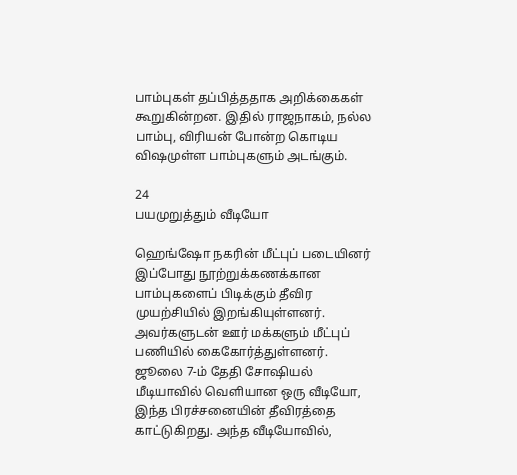பாம்புகள் தப்பித்ததாக அறிக்கைகள் கூறுகின்றன. இதில் ராஜநாகம், நல்ல பாம்பு, விரியன் போன்ற கொடிய விஷமுள்ள பாம்புகளும் அடங்கும்.

24
பயமுறுத்தும் வீடியோ

ஹெங்ஷோ நகரின் மீட்புப் படையினர் இப்போது நூற்றுக்கணக்கான பாம்புகளைப் பிடிக்கும் தீவிர முயற்சியில் இறங்கியுள்ளனர். அவர்களுடன் ஊர் மக்களும் மீட்புப் பணியில் கைகோர்த்துள்ளனர். ஜூலை 7-ம் தேதி சோஷியல் மீடியாவில் வெளியான ஒரு வீடியோ, இந்த பிரச்சனையின் தீவிரத்தை காட்டுகிறது. அந்த வீடியோவில்,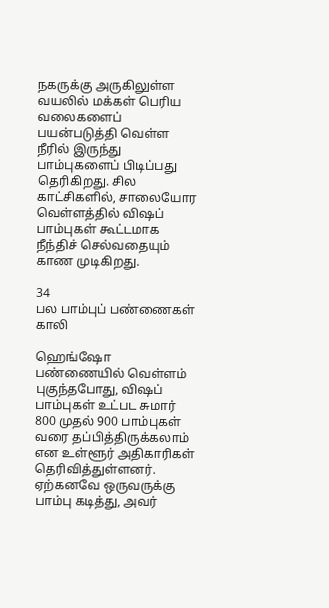நகருக்கு அருகிலுள்ள வயலில் மக்கள் பெரிய வலைகளைப் பயன்படுத்தி வெள்ள நீரில் இருந்து பாம்புகளைப் பிடிப்பது தெரிகிறது. சில காட்சிகளில், சாலையோர வெள்ளத்தில் விஷப் பாம்புகள் கூட்டமாக நீந்திச் செல்வதையும் காண முடிகிறது.

34
பல பாம்புப் பண்ணைகள் காலி

ஹெங்ஷோ பண்ணையில் வெள்ளம் புகுந்தபோது, விஷப் பாம்புகள் உட்பட சுமார் 800 முதல் 900 பாம்புகள் வரை தப்பித்திருக்கலாம் என உள்ளூர் அதிகாரிகள் தெரிவித்துள்ளனர். ஏற்கனவே ஒருவருக்கு பாம்பு கடித்து, அவர்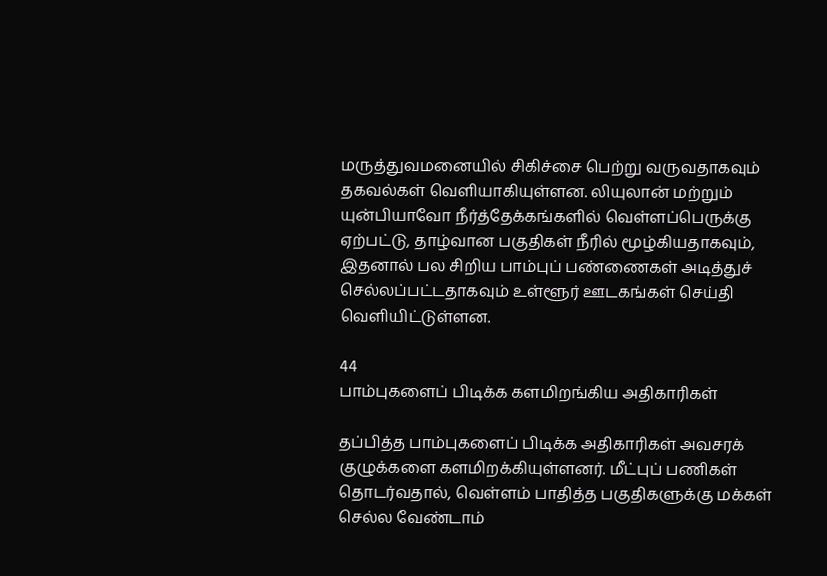மருத்துவமனையில் சிகிச்சை பெற்று வருவதாகவும் தகவல்கள் வெளியாகியுள்ளன. லியுலான் மற்றும் யுன்பியாவோ நீர்த்தேக்கங்களில் வெள்ளப்பெருக்கு ஏற்பட்டு, தாழ்வான பகுதிகள் நீரில் மூழ்கியதாகவும், இதனால் பல சிறிய பாம்புப் பண்ணைகள் அடித்துச் செல்லப்பட்டதாகவும் உள்ளூர் ஊடகங்கள் செய்தி வெளியிட்டுள்ளன.

44
பாம்புகளைப் பிடிக்க களமிறங்கிய அதிகாரிகள்

தப்பித்த பாம்புகளைப் பிடிக்க அதிகாரிகள் அவசரக் குழுக்களை களமிறக்கியுள்ளனர். மீட்புப் பணிகள் தொடர்வதால், வெள்ளம் பாதித்த பகுதிகளுக்கு மக்கள் செல்ல வேண்டாம்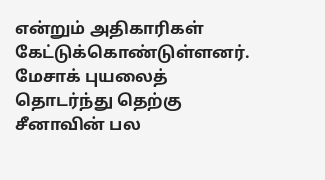என்றும் அதிகாரிகள் கேட்டுக்கொண்டுள்ளனர். மேசாக் புயலைத் தொடர்ந்து தெற்கு சீனாவின் பல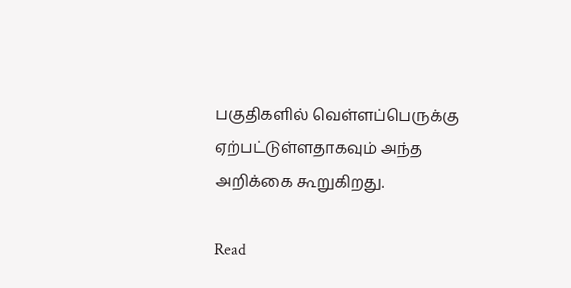பகுதிகளில் வெள்ளப்பெருக்கு ஏற்பட்டுள்ளதாகவும் அந்த அறிக்கை கூறுகிறது.

Read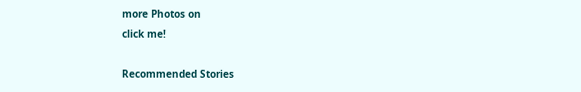more Photos on
click me!

Recommended Stories